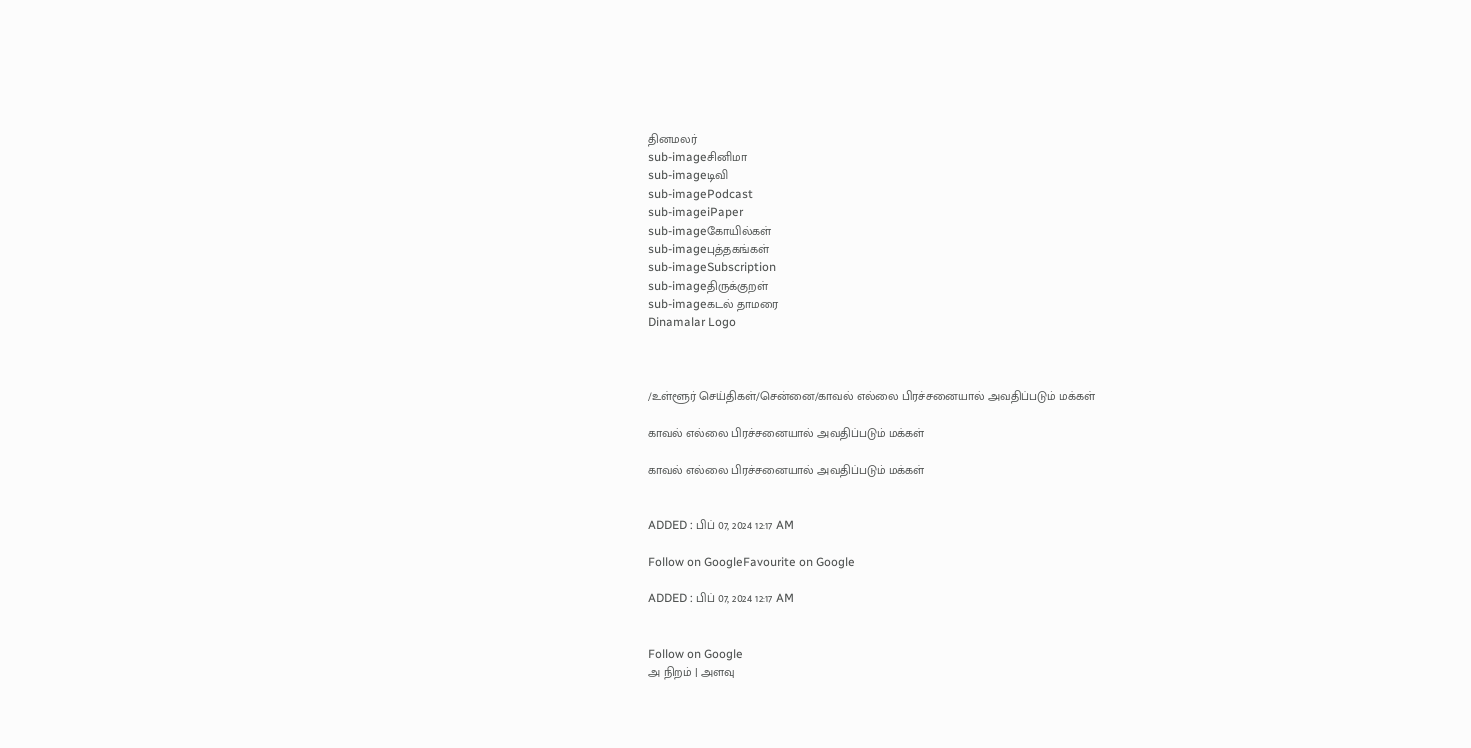தினமலர்
sub-imageசினிமா
sub-imageடிவி
sub-imagePodcast
sub-imageiPaper
sub-imageகோயில்கள்
sub-imageபுத்தகங்கள்
sub-imageSubscription
sub-imageதிருக்குறள்
sub-imageகடல் தாமரை
Dinamalar Logo



/உள்ளூர் செய்திகள்/சென்னை/காவல் எல்லை பிரச்சனையால் அவதிப்படும் மக்கள்

காவல் எல்லை பிரச்சனையால் அவதிப்படும் மக்கள்

காவல் எல்லை பிரச்சனையால் அவதிப்படும் மக்கள்


ADDED : பிப் 07, 2024 12:17 AM

Follow on GoogleFavourite on Google

ADDED : பிப் 07, 2024 12:17 AM


Follow on Google
அ நிறம் | அளவு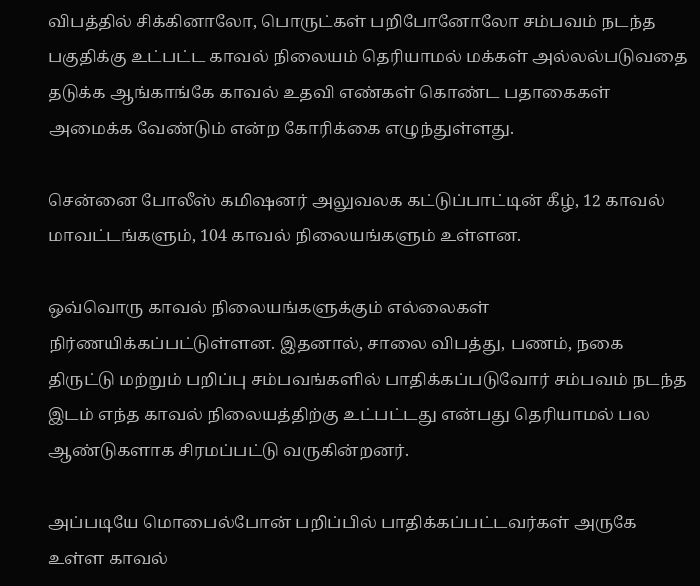விபத்தில் சிக்கினாலோ, பொருட்கள் பறிபோனோலோ சம்பவம் நடந்த பகுதிக்கு உட்பட்ட காவல் நிலையம் தெரியாமல் மக்கள் அல்லல்படுவதை தடுக்க ஆங்காங்கே காவல் உதவி எண்கள் கொண்ட பதாகைகள் அமைக்க வேண்டும் என்ற கோரிக்கை எழுந்துள்ளது.

சென்னை போலீஸ் கமிஷனர் அலுவலக கட்டுப்பாட்டின் கீழ், 12 காவல் மாவட்டங்களும், 104 காவல் நிலையங்களும் உள்ளன.

ஒவ்வொரு காவல் நிலையங்களுக்கும் எல்லைகள் நிர்ணயிக்கப்பட்டுள்ளன. இதனால், சாலை விபத்து, பணம், நகை திருட்டு மற்றும் பறிப்பு சம்பவங்களில் பாதிக்கப்படுவோர் சம்பவம் நடந்த இடம் எந்த காவல் நிலையத்திற்கு உட்பட்டது என்பது தெரியாமல் பல ஆண்டுகளாக சிரமப்பட்டு வருகின்றனர்.

அப்படியே மொபைல்போன் பறிப்பில் பாதிக்கப்பட்டவர்கள் அருகே உள்ள காவல்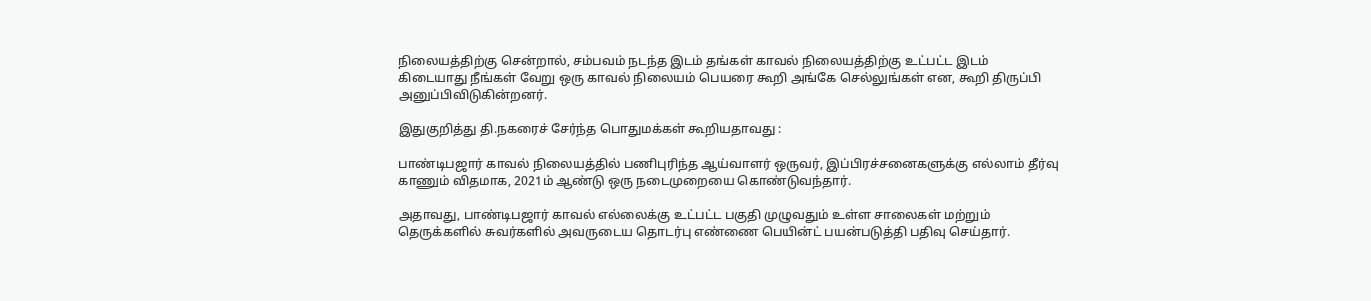நிலையத்திற்கு சென்றால், சம்பவம் நடந்த இடம் தங்கள் காவல் நிலையத்திற்கு உட்பட்ட இடம் கிடையாது நீங்கள் வேறு ஒரு காவல் நிலையம் பெயரை கூறி அங்கே செல்லுங்கள் என, கூறி திருப்பி அனுப்பிவிடுகின்றனர்.

இதுகுறித்து தி.நகரைச் சேர்ந்த பொதுமக்கள் கூறியதாவது :

பாண்டிபஜார் காவல் நிலையத்தில் பணிபுரிந்த ஆய்வாளர் ஒருவர், இப்பிரச்சனைகளுக்கு எல்லாம் தீர்வு காணும் விதமாக, 2021ம் ஆண்டு ஒரு நடைமுறையை கொண்டுவந்தார்.

அதாவது, பாண்டிபஜார் காவல் எல்லைக்கு உட்பட்ட பகுதி முழுவதும் உள்ள சாலைகள் மற்றும் தெருக்களில் சுவர்களில் அவருடைய தொடர்பு எண்ணை பெயின்ட் பயன்படுத்தி பதிவு செய்தார்.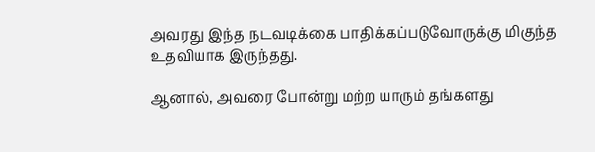அவரது இந்த நடவடிக்கை பாதிக்கப்படுவோருக்கு மிகுந்த உதவியாக இருந்தது.

ஆனால், அவரை போன்று மற்ற யாரும் தங்களது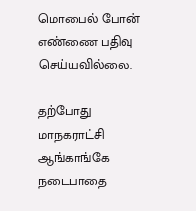மொபைல் போன் எண்ணை பதிவு செய்யவில்லை.

தற்போது மாநகராட்சி ஆங்காங்கே நடைபாதை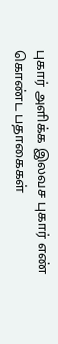புகார் அளிக்க இலவச புகார் எண் கொண்ட பதாகைகள்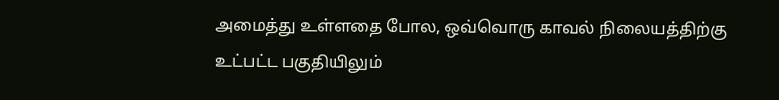அமைத்து உள்ளதை போல, ஒவ்வொரு காவல் நிலையத்திற்கு உட்பட்ட பகுதியிலும்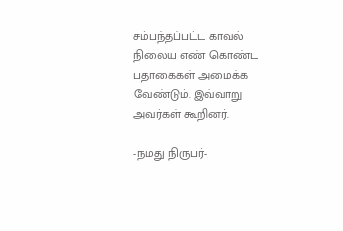சம்பந்தப்பட்ட காவல் நிலைய எண் கொண்ட பதாகைகள் அமைக்க வேண்டும். இவ்வாறு அவர்கள் கூறினர்.

-நமது நிருபர்-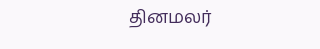தினமலர்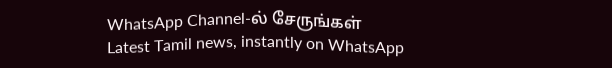WhatsApp Channel-ல் சேருங்கள்
Latest Tamil news, instantly on WhatsApp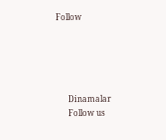Follow





      Dinamalar
      Follow us